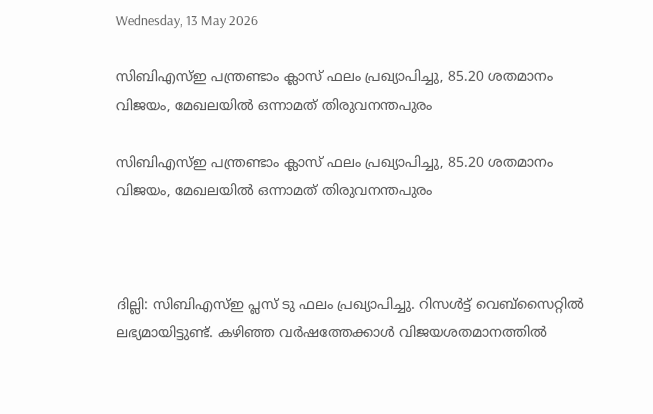Wednesday, 13 May 2026

സിബിഎസ്ഇ പന്ത്രണ്ടാം ക്ലാസ് ഫലം പ്രഖ്യാപിച്ചു, 85.20 ശതമാനം വിജയം, മേഖലയിൽ ഒന്നാമത് തിരുവനന്തപുരം

സിബിഎസ്ഇ പന്ത്രണ്ടാം ക്ലാസ് ഫലം പ്രഖ്യാപിച്ചു, 85.20 ശതമാനം വിജയം, മേഖലയിൽ ഒന്നാമത് തിരുവനന്തപുരം



ദില്ലി: സിബിഎസ്ഇ പ്ലസ് ടു ഫലം പ്രഖ്യാപിച്ചു. റിസൾട്ട് വെബ്സൈറ്റിൽ ലഭ്യമായിട്ടുണ്ട്. കഴിഞ്ഞ വർഷത്തേക്കാൾ വിജയശതമാനത്തിൽ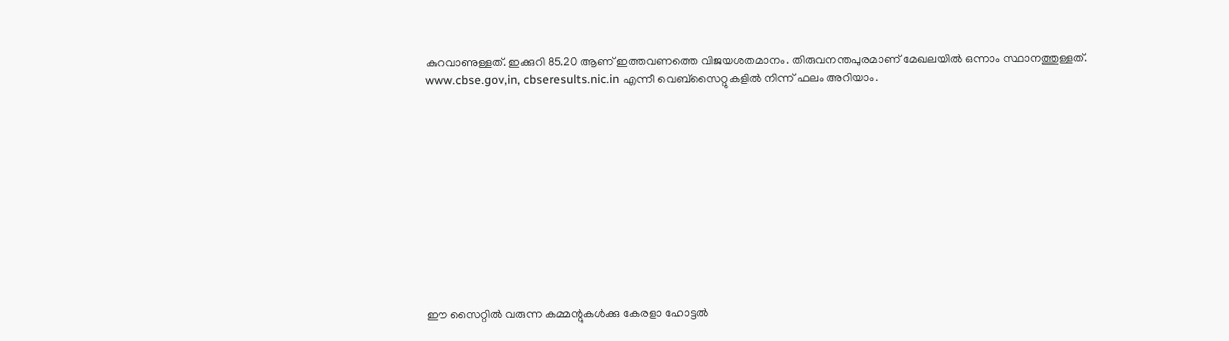കുറവാണുള്ളത്. ഇക്കുറി 85.20 ആണ് ഇത്തവണത്തെ വിജയശതമാനം. തിരുവനന്തപുരമാണ് മേഖലയിൽ ഒന്നാം സ്ഥാനത്തുള്ളത്. www.cbse.gov,in, cbseresults.nic.in എന്നീ വെബ്സൈറ്റുകളിൽ നിന്ന് ഫലം അറിയാം.












ഈ സൈറ്റിൽ വരുന്ന കമ്മന്റുകൾക്കു കേരളാ ഹോട്ടൽ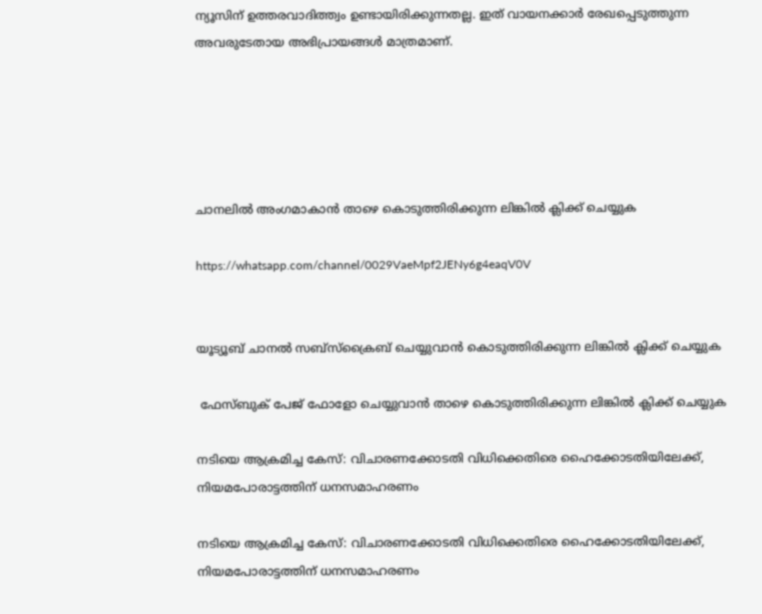ന്യൂസിന് ഉത്തരവാദിത്ത്വം ഉണ്ടായിരിക്കുന്നതല്ല. ഇത് വായനക്കാർ രേഖപ്പെടുത്തുന്ന അവരുടേതായ അഭിപ്രായങ്ങൾ മാത്രമാണ്.





ചാനലിൽ അംഗമാകാൻ താഴെ കൊടുത്തിരിക്കുന്ന ലിങ്കിൽ ക്ലിക്ക് ചെയ്യുക

https://whatsapp.com/channel/0029VaeMpf2JENy6g4eaqV0V


യൂട്യൂബ് ചാനൽ സബ്സ്ക്രൈബ് ചെയ്യുവാൻ കൊടുത്തിരിക്കുന്ന ലിങ്കിൽ ക്ലിക്ക് ചെയ്യുക

 ഫേസ്ബുക് പേജ് ഫോളോ ചെയ്യുവാൻ താഴെ കൊടുത്തിരിക്കുന്ന ലിങ്കിൽ ക്ലിക്ക് ചെയ്യുക

നടിയെ ആക്രമിച്ച കേസ്: വിചാരണക്കോടതി വിധിക്കെതിരെ ഹൈക്കോടതിയിലേക്ക്, നിയമപോരാട്ടത്തിന് ധനസമാഹരണം

നടിയെ ആക്രമിച്ച കേസ്: വിചാരണക്കോടതി വിധിക്കെതിരെ ഹൈക്കോടതിയിലേക്ക്, നിയമപോരാട്ടത്തിന് ധനസമാഹരണം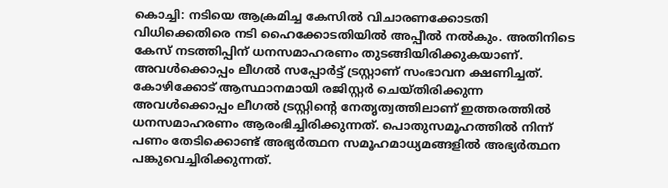കൊച്ചി: നടിയെ ആക്രമിച്ച കേസിൽ വിചാരണക്കോടതി വിധിക്കെതിരെ നടി ഹൈക്കോടതിയിൽ അപ്പീൽ നൽകും. അതിനിടെ കേസ് നടത്തിപ്പിന് ധനസമാഹരണം തുടങ്ങിയിരിക്കുകയാണ്. അവൾക്കൊപ്പം ലീഗൽ സപ്പോർട്ട് ട്രസ്റ്റാണ് സംഭാവന ക്ഷണിച്ചത്. കോഴിക്കോട് ആസ്ഥാനമായി രജിസ്റ്റർ ചെയ്തിരിക്കുന്ന അവൾക്കൊപ്പം ലീഗൽ ട്രസ്റ്റിന്റെ നേതൃത്വത്തിലാണ് ഇത്തരത്തിൽ ധനസമാഹരണം ആരംഭിച്ചിരിക്കുന്നത്. പൊതുസമൂഹത്തിൽ നിന്ന് പണം തേടിക്കൊണ്ട് അഭ്യർത്ഥന സമൂഹമാധ്യമങ്ങളിൽ അഭ്യർത്ഥന പങ്കുവെച്ചിരിക്കുന്നത്.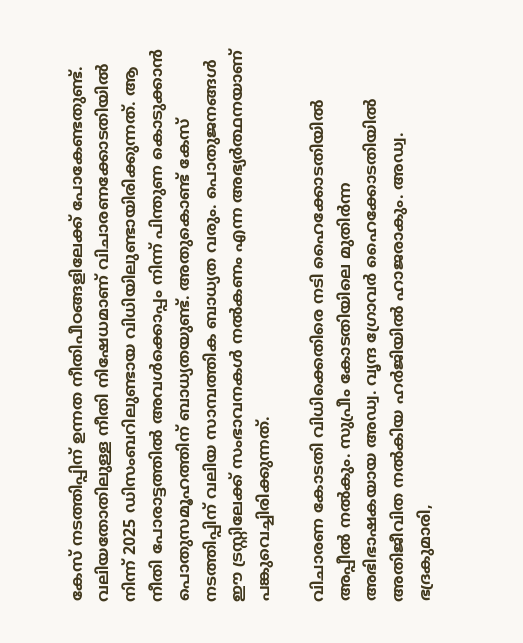കേസ് നടത്തിപ്പിന് ഉന്നത നീതിപീഠങ്ങളിലേക്ക് പോകേണ്ടതുണ്ട്. വലിയതോതിലുള്ള നീതി നിഷേധമാണ് വിചാരണക്കോടതിയിൽ നിന്ന് 2025 ഡിസംബറിലുണ്ടായ വിധിയിലുണ്ടായിരിക്കുന്നത്. ആ നീതി പോരാട്ടത്തിൽ അവൾക്കൊപ്പം നിന്ന് പിന്തുണ കൊടുക്കാൻ പൊതുസമൂഹത്തിന് ബാധ്യതയുണ്ട്. അതുകൊണ്ട് കേസ് നടത്തിപ്പിന് വലിയ സാമ്പത്തിക ബാധ്യത വരും. പൊതുജനങ്ങൾ ഈ ട്രസ്റ്റിലേക്ക് സംഭാവനകൾ നൽകണം എന്ന അഭ്യർത്ഥനയാണ് പങ്കുവെച്ചിരിക്കുന്നത്.

വിചാരണ കോടതി വിധിക്കെതിരെ നടി ഹൈക്കോടതിയിൽ അപ്പീൽ നൽകും. സുപ്രീം കോടതിയിലെ മുതിർന്ന അഭിഭാഷകയായ അഡ്വ. വൃന്ദ ഗ്രോവർ ഹൈക്കോടതിയിൽ അതിജീവിത നൽകിയ ഹർജിയിൽ ഹാജരാകും. അഡ്വ. ഭദ്രകുമാരി,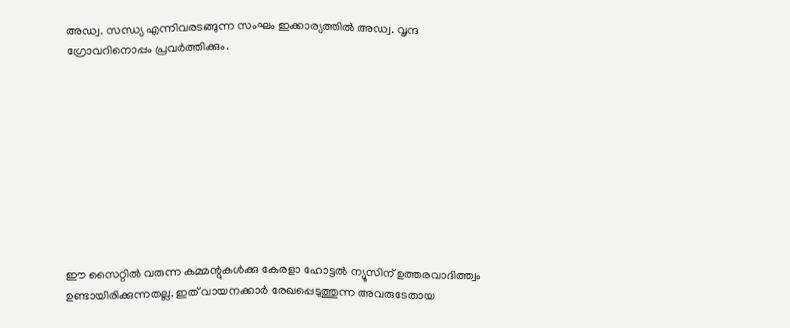അഡ്വ. സന്ധ്യ എന്നിവരടങ്ങുന്ന സംഘം ഇക്കാര്യത്തിൽ അഡ്വ. വൃന്ദ ഗ്രോവറിനൊപ്പം പ്രവർത്തിക്കും.










ഈ സൈറ്റിൽ വരുന്ന കമ്മന്റുകൾക്കു കേരളാ ഹോട്ടൽ ന്യൂസിന് ഉത്തരവാദിത്ത്വം ഉണ്ടായിരിക്കുന്നതല്ല. ഇത് വായനക്കാർ രേഖപ്പെടുത്തുന്ന അവരുടേതായ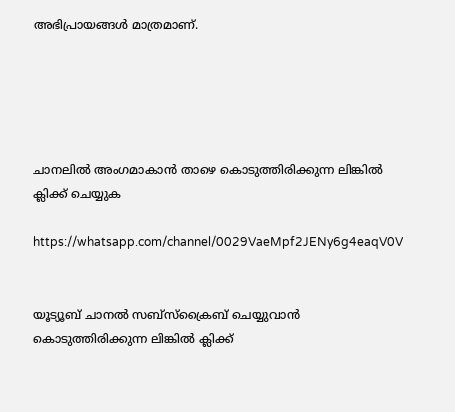അഭിപ്രായങ്ങൾ മാത്രമാണ്.





ചാനലിൽ അംഗമാകാൻ താഴെ കൊടുത്തിരിക്കുന്ന ലിങ്കിൽ ക്ലിക്ക് ചെയ്യുക

https://whatsapp.com/channel/0029VaeMpf2JENy6g4eaqV0V


യൂട്യൂബ് ചാനൽ സബ്സ്ക്രൈബ് ചെയ്യുവാൻ കൊടുത്തിരിക്കുന്ന ലിങ്കിൽ ക്ലിക്ക്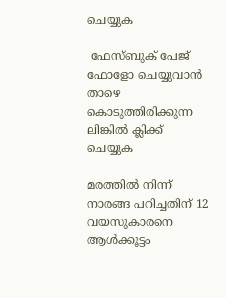ചെയ്യുക

 ഫേസ്ബുക് പേജ് ഫോളോ ചെയ്യുവാൻ താഴെ കൊടുത്തിരിക്കുന്ന ലിങ്കിൽ ക്ലിക്ക് ചെയ്യുക

മരത്തില്‍ നിന്ന് നാരങ്ങ പറിച്ചതിന് 12 വയസുകാരനെ ആള്‍ക്കൂട്ടം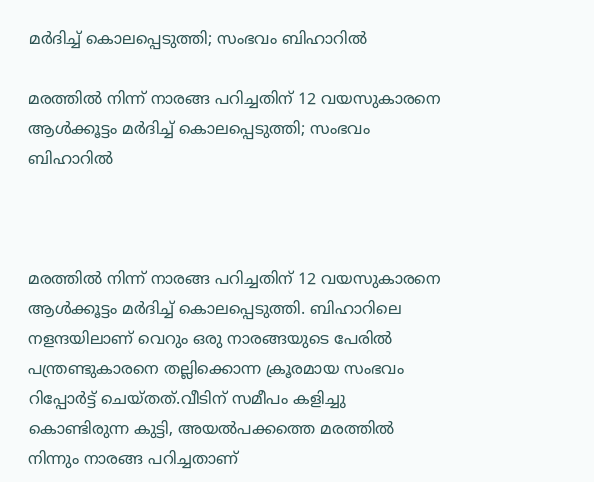മര്‍ദിച്ച് കൊലപ്പെടുത്തി; സംഭവം ബിഹാറില്‍

മരത്തില്‍ നിന്ന് നാരങ്ങ പറിച്ചതിന് 12 വയസുകാരനെ ആള്‍ക്കൂട്ടം മര്‍ദിച്ച് കൊലപ്പെടുത്തി; സംഭവം ബിഹാറില്‍



മരത്തില്‍ നിന്ന് നാരങ്ങ പറിച്ചതിന് 12 വയസുകാരനെ ആള്‍ക്കൂട്ടം മര്‍ദിച്ച് കൊലപ്പെടുത്തി. ബിഹാറിലെ നളന്ദയിലാണ് വെറും ഒരു നാരങ്ങയുടെ പേരില്‍ പന്ത്രണ്ടുകാരനെ തല്ലിക്കൊന്ന ക്രൂരമായ സംഭവം റിപ്പോര്‍ട്ട് ചെയ്തത്.വീടിന് സമീപം കളിച്ചു കൊണ്ടിരുന്ന കുട്ടി, അയല്‍പക്കത്തെ മരത്തില്‍ നിന്നും നാരങ്ങ പറിച്ചതാണ്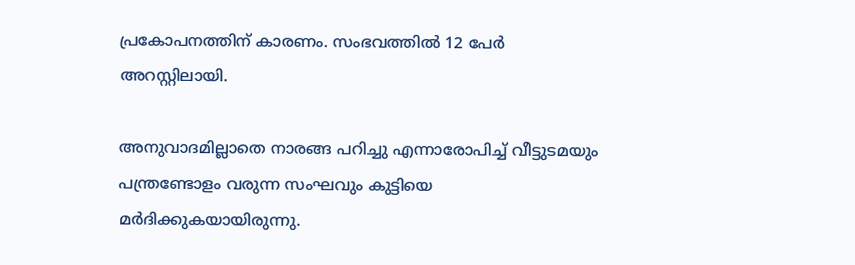പ്രകോപനത്തിന് കാരണം. സംഭവത്തില്‍ 12 പേര്‍ അറസ്റ്റിലായി.

അനുവാദമില്ലാതെ നാരങ്ങ പറിച്ചു എന്നാരോപിച്ച് വീട്ടുടമയും പന്ത്രണ്ടോളം വരുന്ന സംഘവും കുട്ടിയെ മര്‍ദിക്കുകയായിരുന്നു.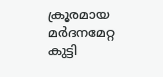ക്രൂരമായ മര്‍ദനമേറ്റ കുട്ടി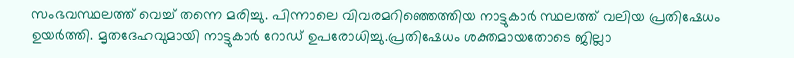സംഭവസ്ഥലത്ത് വെച്ച് തന്നെ മരിച്ചു. പിന്നാലെ വിവരമറിഞ്ഞെത്തിയ നാട്ടുകാര്‍ സ്ഥലത്ത് വലിയ പ്രതിഷേധം ഉയര്‍ത്തി. മൃതദേഹവുമായി നാട്ടുകാര്‍ റോഡ് ഉപരോധിച്ചു.പ്രതിഷേധം ശക്തമായതോടെ ജില്ലാ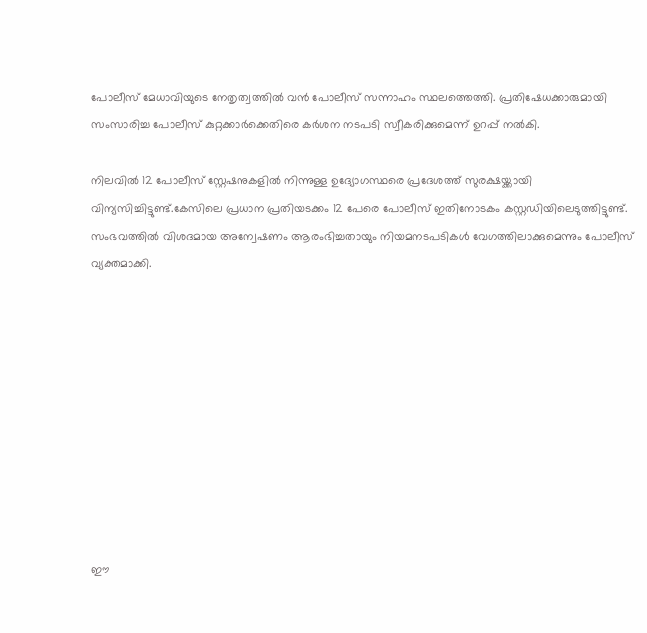പോലീസ് മേധാവിയുടെ നേതൃത്വത്തില്‍ വന്‍ പോലീസ് സന്നാഹം സ്ഥലത്തെത്തി. പ്രതിഷേധക്കാരുമായി സംസാരിച്ച പോലീസ് കുറ്റക്കാര്‍ക്കെതിരെ കര്‍ശന നടപടി സ്വീകരിക്കുമെന്ന് ഉറപ്പ് നല്‍കി.

നിലവില്‍ 12 പോലീസ് സ്റ്റേഷനുകളില്‍ നിന്നുള്ള ഉദ്യോഗസ്ഥരെ പ്രദേശത്ത് സുരക്ഷയ്ക്കായി വിന്യസിച്ചിട്ടുണ്ട്.കേസിലെ പ്രധാന പ്രതിയടക്കം 12 പേരെ പോലീസ് ഇതിനോടകം കസ്റ്റഡിയിലെടുത്തിട്ടുണ്ട്. സംഭവത്തില്‍ വിശദമായ അന്വേഷണം ആരംഭിച്ചതായും നിയമനടപടികള്‍ വേഗത്തിലാക്കുമെന്നും പോലീസ് വ്യക്തമാക്കി.










ഈ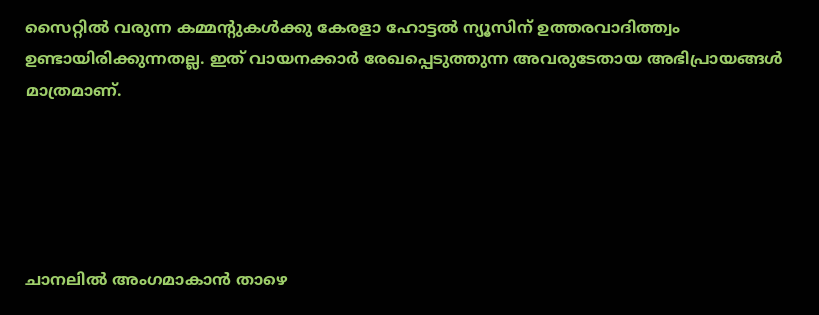സൈറ്റിൽ വരുന്ന കമ്മന്റുകൾക്കു കേരളാ ഹോട്ടൽ ന്യൂസിന് ഉത്തരവാദിത്ത്വം ഉണ്ടായിരിക്കുന്നതല്ല. ഇത് വായനക്കാർ രേഖപ്പെടുത്തുന്ന അവരുടേതായ അഭിപ്രായങ്ങൾ മാത്രമാണ്.





ചാനലിൽ അംഗമാകാൻ താഴെ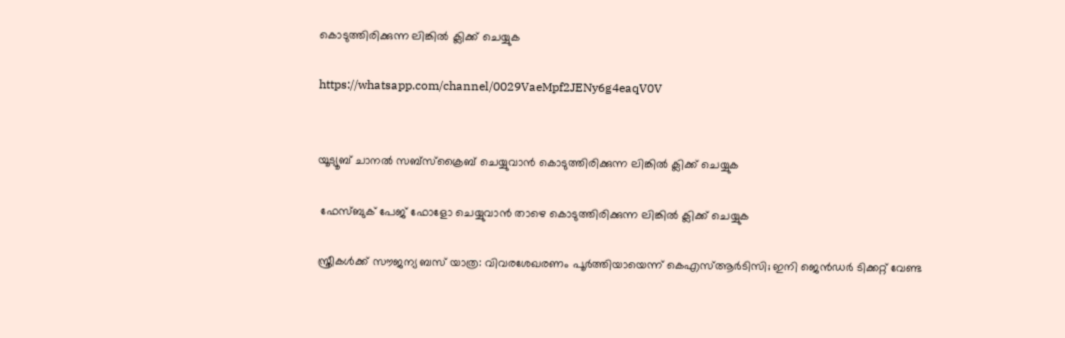കൊടുത്തിരിക്കുന്ന ലിങ്കിൽ ക്ലിക്ക് ചെയ്യുക

https://whatsapp.com/channel/0029VaeMpf2JENy6g4eaqV0V


യൂട്യൂബ് ചാനൽ സബ്സ്ക്രൈബ് ചെയ്യുവാൻ കൊടുത്തിരിക്കുന്ന ലിങ്കിൽ ക്ലിക്ക് ചെയ്യുക

 ഫേസ്ബുക് പേജ് ഫോളോ ചെയ്യുവാൻ താഴെ കൊടുത്തിരിക്കുന്ന ലിങ്കിൽ ക്ലിക്ക് ചെയ്യുക

സ്ത്രീകള്‍ക്ക് സൗജന്യ ബസ് യാത്ര: വിവരശേഖരണം പൂര്‍ത്തിയായെന്ന് കെഎസ്ആര്‍ടിസി; ഇനി ജെന്‍ഡര്‍ ടിക്കറ്റ് വേണ്ട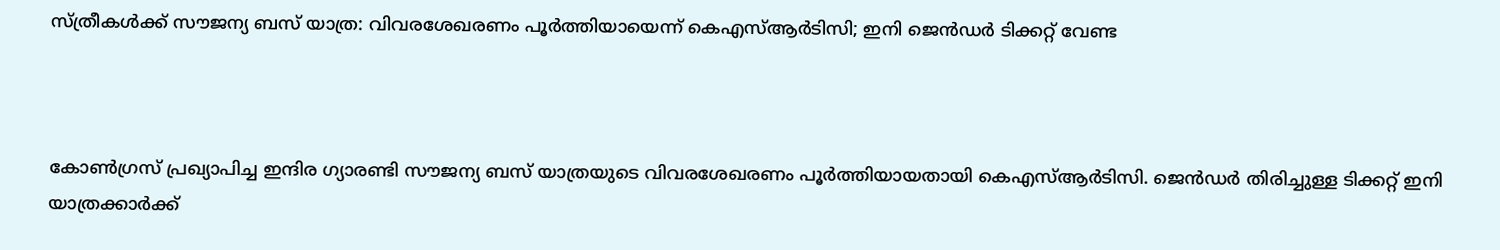സ്ത്രീകള്‍ക്ക് സൗജന്യ ബസ് യാത്ര: വിവരശേഖരണം പൂര്‍ത്തിയായെന്ന് കെഎസ്ആര്‍ടിസി; ഇനി ജെന്‍ഡര്‍ ടിക്കറ്റ് വേണ്ട



കോണ്‍ഗ്രസ് പ്രഖ്യാപിച്ച ഇന്ദിര ഗ്യാരണ്ടി സൗജന്യ ബസ് യാത്രയുടെ വിവരശേഖരണം പൂര്‍ത്തിയായതായി കെഎസ്ആര്‍ടിസി. ജെന്‍ഡര്‍ തിരിച്ചുള്ള ടിക്കറ്റ് ഇനി യാത്രക്കാര്‍ക്ക്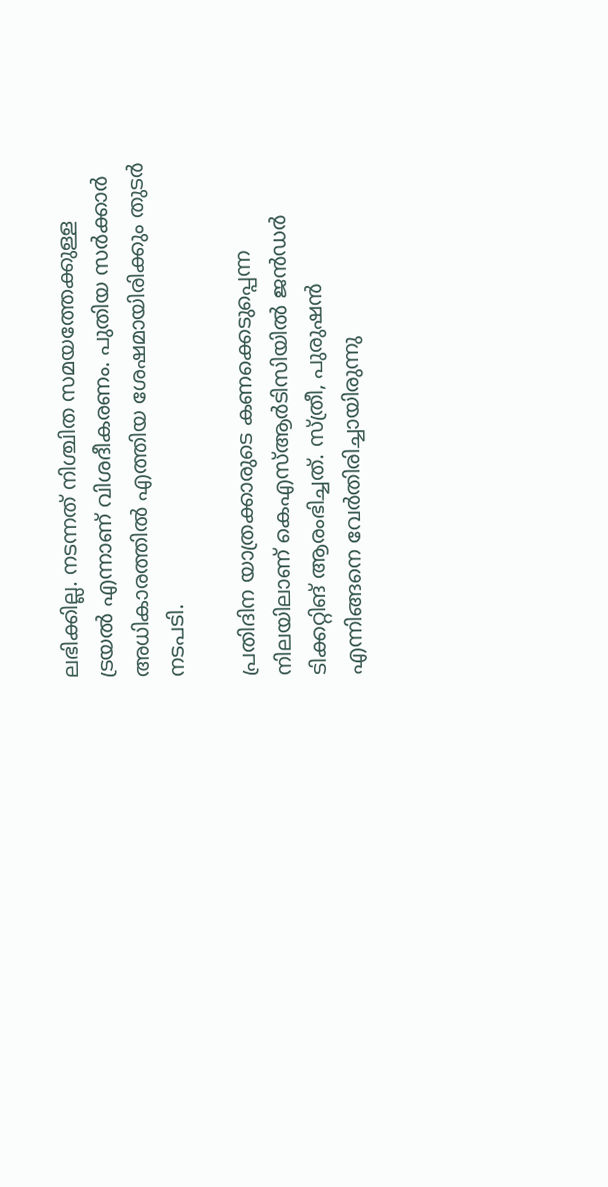ലഭിക്കില്ല. നടന്നത് നിശ്ചിത സമയത്തേക്കുള്ള ട്രയല്‍ എന്നാണ് വിശദീകരണം. പുതിയ സര്‍ക്കാര്‍ അധികാരത്തില്‍ എത്തിയ ശേഷമായിരിക്കും തുടര്‍ നടപടി.

പ്രതിദിന യാത്രക്കാരുടെ കണക്കെടുപ്പെന്ന നിലയിലാണ് കെഎസ്ആര്‍ടിസിയില്‍ ജന്‍ഡര്‍ ടിക്കറ്റിങ് ആരംഭിച്ചത്. സ്ത്രീ, പുരുഷന്‍ എന്നിങ്ങനെ വേര്‍തിരിച്ചായിരുന്നു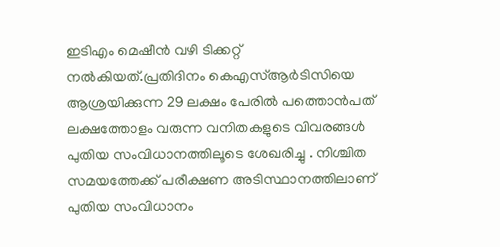ഇടിഎം മെഷീന്‍ വഴി ടിക്കറ്റ് നല്‍കിയത്.പ്രതിദിനം കെഎസ്ആര്‍ടിസിയെ ആശ്രയിക്കുന്ന 29 ലക്ഷം പേരില്‍ പത്തൊന്‍പത് ലക്ഷത്തോളം വരുന്ന വനിതകളുടെ വിവരങ്ങള്‍ പുതിയ സംവിധാനത്തിലൂടെ ശേഖരിച്ചു . നിശ്ചിത സമയത്തേക്ക് പരീക്ഷണ അടിസ്ഥാനത്തിലാണ് പുതിയ സംവിധാനം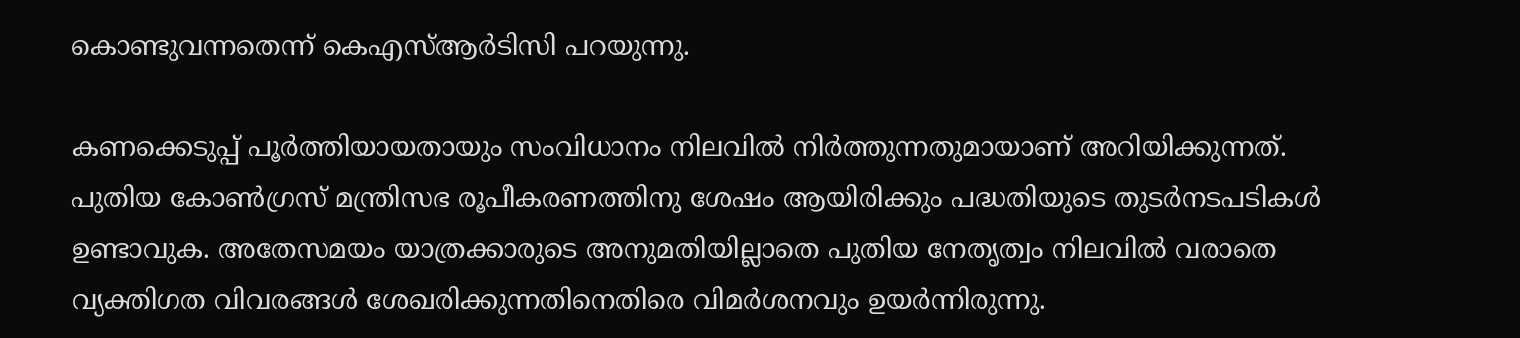കൊണ്ടുവന്നതെന്ന് കെഎസ്ആര്‍ടിസി പറയുന്നു.

കണക്കെടുപ്പ് പൂര്‍ത്തിയായതായും സംവിധാനം നിലവില്‍ നിര്‍ത്തുന്നതുമായാണ് അറിയിക്കുന്നത്. പുതിയ കോണ്‍ഗ്രസ് മന്ത്രിസഭ രൂപീകരണത്തിനു ശേഷം ആയിരിക്കും പദ്ധതിയുടെ തുടര്‍നടപടികള്‍ ഉണ്ടാവുക. അതേസമയം യാത്രക്കാരുടെ അനുമതിയില്ലാതെ പുതിയ നേതൃത്വം നിലവില്‍ വരാതെ വ്യക്തിഗത വിവരങ്ങള്‍ ശേഖരിക്കുന്നതിനെതിരെ വിമര്‍ശനവും ഉയര്‍ന്നിരുന്നു.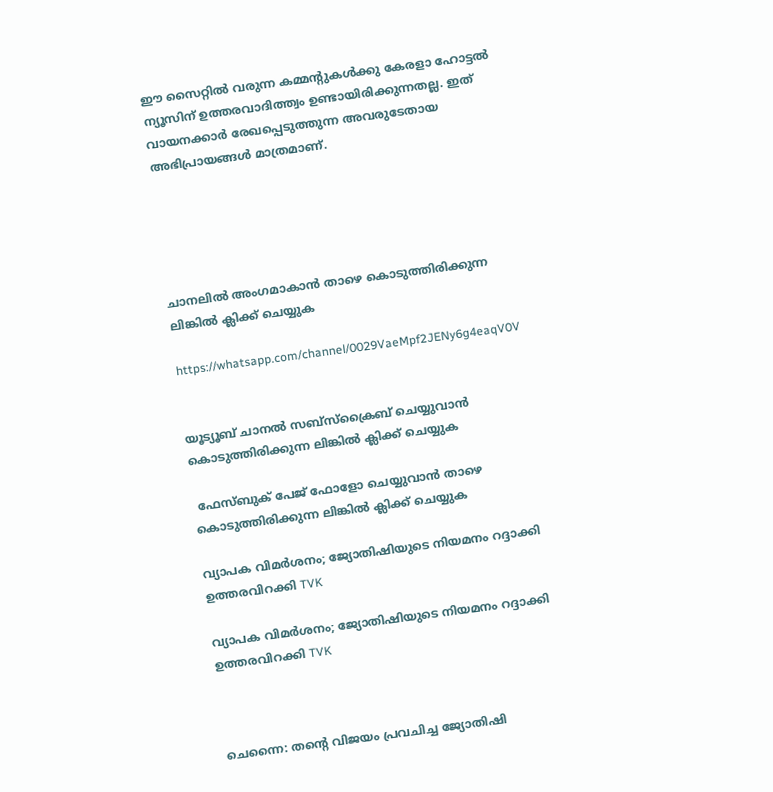ഈ സൈറ്റിൽ വരുന്ന കമ്മന്റുകൾക്കു കേരളാ ഹോട്ടൽ ന്യൂസിന് ഉത്തരവാദിത്ത്വം ഉണ്ടായിരിക്കുന്നതല്ല. ഇത് വായനക്കാർ രേഖപ്പെടുത്തുന്ന അവരുടേതായ അഭിപ്രായങ്ങൾ മാത്രമാണ്.





ചാനലിൽ അംഗമാകാൻ താഴെ കൊടുത്തിരിക്കുന്ന ലിങ്കിൽ ക്ലിക്ക് ചെയ്യുക

https://whatsapp.com/channel/0029VaeMpf2JENy6g4eaqV0V


യൂട്യൂബ് ചാനൽ സബ്സ്ക്രൈബ് ചെയ്യുവാൻ കൊടുത്തിരിക്കുന്ന ലിങ്കിൽ ക്ലിക്ക് ചെയ്യുക

 ഫേസ്ബുക് പേജ് ഫോളോ ചെയ്യുവാൻ താഴെ കൊടുത്തിരിക്കുന്ന ലിങ്കിൽ ക്ലിക്ക് ചെയ്യുക

വ്യാപക വിമര്‍ശനം; ജ്യോതിഷിയുടെ നിയമനം റദ്ദാക്കി ഉത്തരവിറക്കി TVK

വ്യാപക വിമര്‍ശനം; ജ്യോതിഷിയുടെ നിയമനം റദ്ദാക്കി ഉത്തരവിറക്കി TVK



ചെന്നൈ: തന്റെ വിജയം പ്രവചിച്ച ജ്യോതിഷി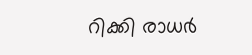റിക്കി രാധര്‍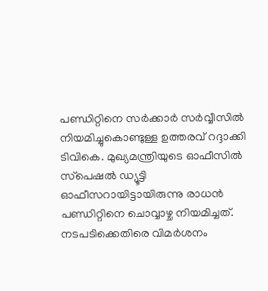പണ്ഡിറ്റിനെ സര്‍ക്കാര്‍ സര്‍വ്വീസില്‍ നിയമിച്ചുകൊണ്ടുള്ള ഉത്തരവ് റദ്ദാക്കി ടിവികെ. മുഖ്യമന്ത്രിയുടെ ഓഫീസില്‍ സ്‌പെഷല്‍ ഡ്യൂട്ടി ഓഫീസറായിട്ടായിരുന്നു രാധന്‍ പണ്ഡിറ്റിനെ ചൊവ്വാഴ്ച നിയമിച്ചത്. നടപടിക്കെതിരെ വിമര്‍ശനം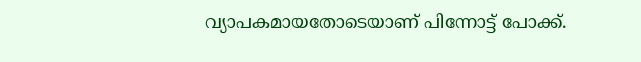വ്യാപകമായതോടെയാണ് പിന്നോട്ട് പോക്ക്.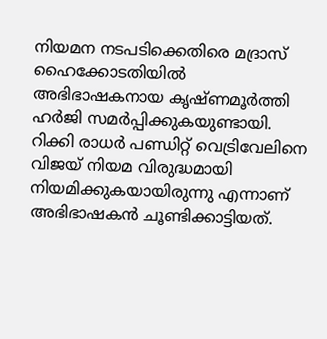നിയമന നടപടിക്കെതിരെ മദ്രാസ് ഹൈക്കോടതിയില്‍ അഭിഭാഷകനായ കൃഷ്ണമൂര്‍ത്തി ഹര്‍ജി സമര്‍പ്പിക്കുകയുണ്ടായി. റിക്കി രാധര്‍ പണ്ഡിറ്റ് വെട്രിവേലിനെ വിജയ് നിയമ വിരുദ്ധമായി നിയമിക്കുകയായിരുന്നു എന്നാണ് അഭിഭാഷകന്‍ ചൂണ്ടിക്കാട്ടിയത്.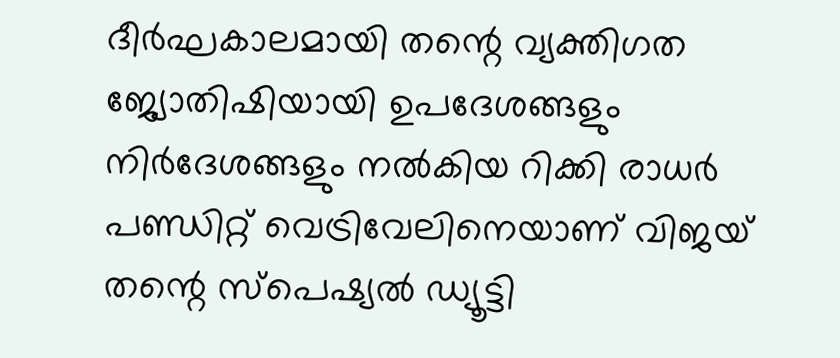ദീര്‍ഘകാലമായി തന്റെ വ്യക്തിഗത ജ്യോതിഷിയായി ഉപദേശങ്ങളും നിര്‍ദേശങ്ങളും നല്‍കിയ റിക്കി രാധര്‍ പണ്ഡിറ്റ് വെട്രിവേലിനെയാണ് വിജയ് തന്റെ സ്‌പെഷ്യല്‍ ഡ്യൂട്ടി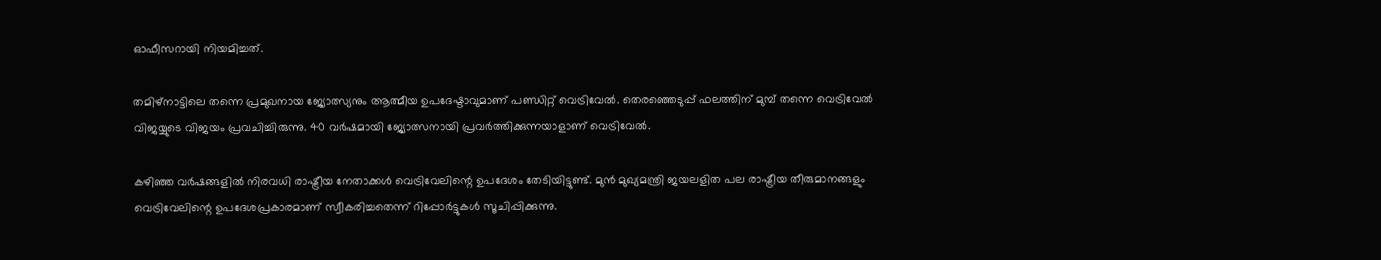ഓഫീസറായി നിയമിച്ചത്.

തമിഴ്‌നാട്ടിലെ തന്നെ പ്രമുഖനായ ജ്യോത്സ്യനും ആത്മീയ ഉപദേഷ്ടാവുമാണ് പണ്ഡിറ്റ് വെട്രിവേല്‍. തെരഞ്ഞെടുപ്പ് ഫലത്തിന് മുമ്പ് തന്നെ വെട്രിവേല്‍ വിജയ്യുടെ വിജയം പ്രവചിച്ചിരുന്നു. 40 വര്‍ഷമായി ജ്യോത്സനായി പ്രവര്‍ത്തിക്കുന്നയാളാണ് വെട്രിവേല്‍.

കഴിഞ്ഞ വര്‍ഷങ്ങളില്‍ നിരവധി രാഷ്ട്രീയ നേതാക്കള്‍ വെട്രിവേലിന്റെ ഉപദേശം തേടിയിട്ടുണ്ട്. മുന്‍ മുഖ്യമന്ത്രി ജയലളിത പല രാഷ്ട്രീയ തീരുമാനങ്ങളും വെട്രിവേലിന്റെ ഉപദേശപ്രകാരമാണ് സ്വീകരിച്ചതെന്ന് റിപ്പോര്‍ട്ടുകള്‍ സൂചിപ്പിക്കുന്നു.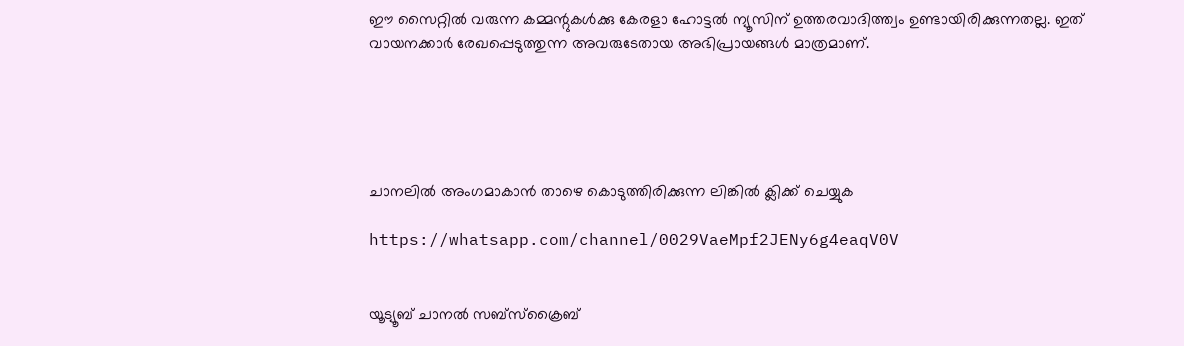ഈ സൈറ്റിൽ വരുന്ന കമ്മന്റുകൾക്കു കേരളാ ഹോട്ടൽ ന്യൂസിന് ഉത്തരവാദിത്ത്വം ഉണ്ടായിരിക്കുന്നതല്ല. ഇത് വായനക്കാർ രേഖപ്പെടുത്തുന്ന അവരുടേതായ അഭിപ്രായങ്ങൾ മാത്രമാണ്.





ചാനലിൽ അംഗമാകാൻ താഴെ കൊടുത്തിരിക്കുന്ന ലിങ്കിൽ ക്ലിക്ക് ചെയ്യുക

https://whatsapp.com/channel/0029VaeMpf2JENy6g4eaqV0V


യൂട്യൂബ് ചാനൽ സബ്സ്ക്രൈബ്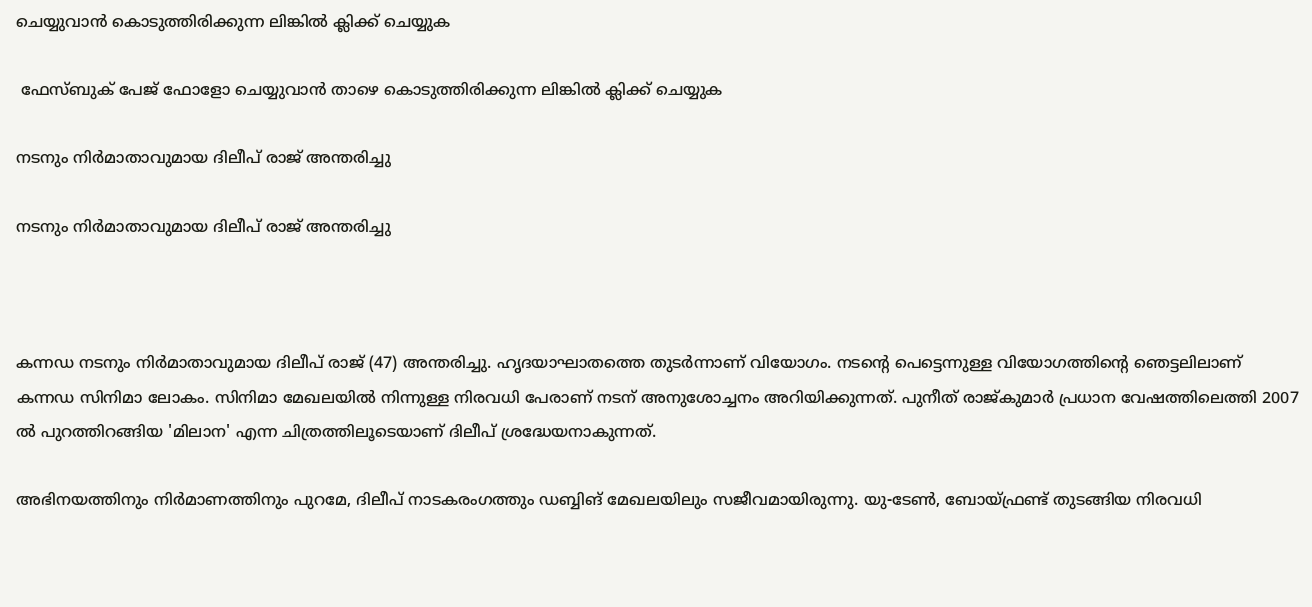ചെയ്യുവാൻ കൊടുത്തിരിക്കുന്ന ലിങ്കിൽ ക്ലിക്ക് ചെയ്യുക

 ഫേസ്ബുക് പേജ് ഫോളോ ചെയ്യുവാൻ താഴെ കൊടുത്തിരിക്കുന്ന ലിങ്കിൽ ക്ലിക്ക് ചെയ്യുക

നടനും നിർമാതാവുമായ ദിലീപ് രാജ് അന്തരിച്ചു

നടനും നിർമാതാവുമായ ദിലീപ് രാജ് അന്തരിച്ചു



കന്നഡ നടനും നിർമാതാവുമായ ദിലീപ് രാജ് (47) അന്തരിച്ചു. ഹൃദയാഘാതത്തെ തുടർന്നാണ് വിയോഗം. നടന്റെ പെട്ടെന്നുള്ള വിയോഗത്തിന്റെ ഞെട്ടലിലാണ് കന്നഡ സിനിമാ ലോകം. സിനിമാ മേഖലയിൽ നിന്നുള്ള നിരവധി പേരാണ് നടന് അനുശോച്ചനം അറിയിക്കുന്നത്. പുനീത് രാജ്കുമാർ പ്രധാന വേഷത്തിലെത്തി 2007 ൽ പുറത്തിറങ്ങിയ 'മിലാന' എന്ന ചിത്രത്തിലൂടെയാണ് ദിലീപ് ശ്രദ്ധേയനാകുന്നത്.

അഭിനയത്തിനും നിർമാണത്തിനും പുറമേ, ദിലീപ് നാടകരംഗത്തും ഡബ്ബിങ് മേഖലയിലും സജീവമായിരുന്നു. യു-ടേൺ, ബോയ്ഫ്രണ്ട് തുടങ്ങിയ നിരവധി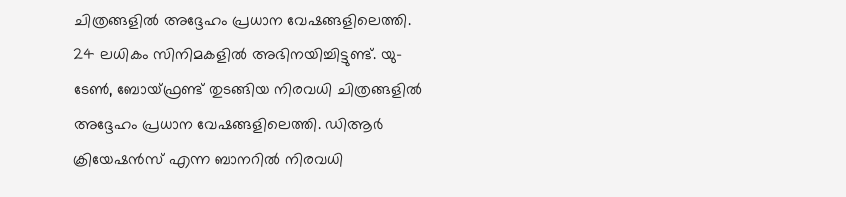ചിത്രങ്ങളിൽ അദ്ദേഹം പ്രധാന വേഷങ്ങളിലെത്തി. 24 ലധികം സിനിമകളിൽ അഭിനയിച്ചിട്ടുണ്ട്. യു-ടേൺ, ബോയ്ഫ്രണ്ട് തുടങ്ങിയ നിരവധി ചിത്രങ്ങളിൽ അദ്ദേഹം പ്രധാന വേഷങ്ങളിലെത്തി. ഡിആർ ക്രിയേഷൻസ് എന്ന ബാനറിൽ നിരവധി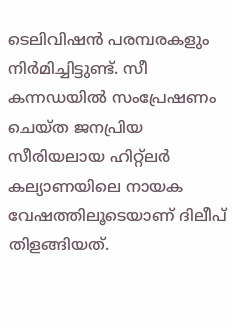ടെലിവിഷൻ പരമ്പരകളും നിർമിച്ചിട്ടുണ്ട്. സീ കന്നഡയിൽ സംപ്രേഷണം ചെയ്ത ജനപ്രിയ സീരിയലായ ഹിറ്റ്‌ലർ കല്യാണയിലെ നായക വേഷത്തിലൂടെയാണ് ദിലീപ് തിളങ്ങിയത്.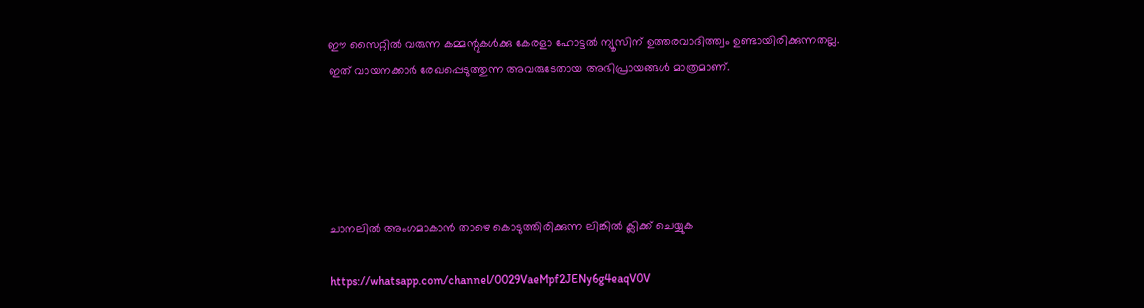ഈ സൈറ്റിൽ വരുന്ന കമ്മന്റുകൾക്കു കേരളാ ഹോട്ടൽ ന്യൂസിന് ഉത്തരവാദിത്ത്വം ഉണ്ടായിരിക്കുന്നതല്ല. ഇത് വായനക്കാർ രേഖപ്പെടുത്തുന്ന അവരുടേതായ അഭിപ്രായങ്ങൾ മാത്രമാണ്.





ചാനലിൽ അംഗമാകാൻ താഴെ കൊടുത്തിരിക്കുന്ന ലിങ്കിൽ ക്ലിക്ക് ചെയ്യുക

https://whatsapp.com/channel/0029VaeMpf2JENy6g4eaqV0V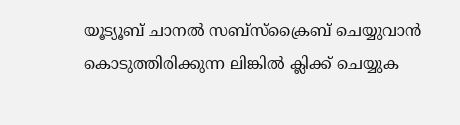യൂട്യൂബ് ചാനൽ സബ്സ്ക്രൈബ് ചെയ്യുവാൻ കൊടുത്തിരിക്കുന്ന ലിങ്കിൽ ക്ലിക്ക് ചെയ്യുക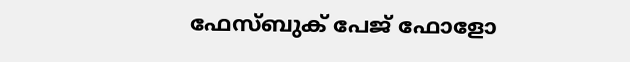ഫേസ്ബുക് പേജ് ഫോളോ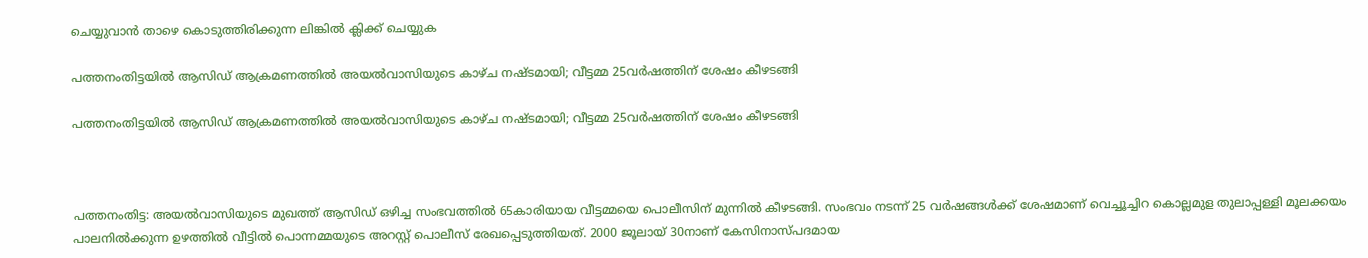ചെയ്യുവാൻ താഴെ കൊടുത്തിരിക്കുന്ന ലിങ്കിൽ ക്ലിക്ക് ചെയ്യുക

പത്തനംതിട്ടയിൽ ആസിഡ് ആക്രമണത്തിൽ അയൽവാസിയുടെ കാഴ്ച നഷ്ടമായി; വീട്ടമ്മ 25വർഷത്തിന് ശേഷം കീഴടങ്ങി

പത്തനംതിട്ടയിൽ ആസിഡ് ആക്രമണത്തിൽ അയൽവാസിയുടെ കാഴ്ച നഷ്ടമായി; വീട്ടമ്മ 25വർഷത്തിന് ശേഷം കീഴടങ്ങി



പത്തനംതിട്ട: അയൽവാസിയുടെ മുഖത്ത് ആസിഡ് ഒഴിച്ച സംഭവത്തിൽ 65കാരിയായ വീട്ടമ്മയെ പൊലീസിന് മുന്നിൽ കീഴടങ്ങി. സംഭവം നടന്ന് 25 വർഷങ്ങൾക്ക് ശേഷമാണ് വെച്ചൂച്ചിറ കൊല്ലമുള തുലാപ്പള്ളി മൂലക്കയം പാലനിൽക്കുന്ന ഉഴത്തിൽ വീട്ടിൽ പൊന്നമ്മയുടെ അറസ്റ്റ് പൊലീസ് രേഖപ്പെടുത്തിയത്. 2000 ജൂലായ് 30നാണ് കേസിനാസ്പദമായ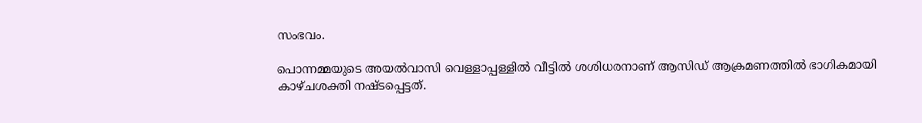സംഭവം.

പൊന്നമ്മയുടെ അയൽവാസി വെള്ളാപ്പള്ളിൽ വീട്ടിൽ ശശിധരനാണ് ആസിഡ് ആക്രമണത്തിൽ ഭാഗികമായി കാഴ്ചശക്തി നഷ്ടപ്പെട്ടത്.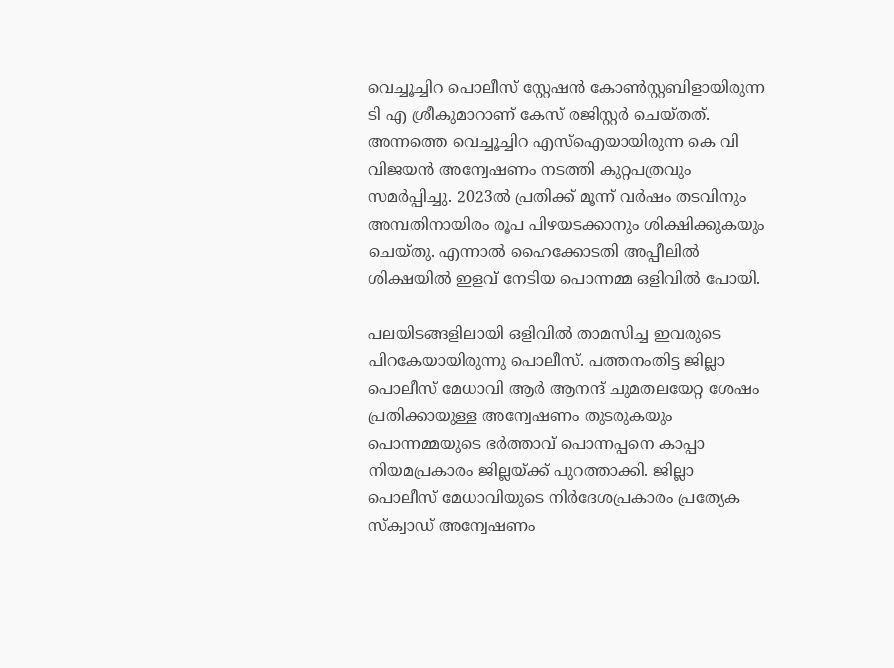വെച്ചൂച്ചിറ പൊലീസ് സ്റ്റേഷൻ കോൺസ്റ്റബിളായിരുന്ന ടി എ ശ്രീകുമാറാണ് കേസ് രജിസ്റ്റർ ചെയ്തത്. അന്നത്തെ വെച്ചൂച്ചിറ എസ്‌ഐയായിരുന്ന കെ വി വിജയൻ അന്വേഷണം നടത്തി കുറ്റപത്രവും സമർപ്പിച്ചു. 2023ൽ പ്രതിക്ക് മൂന്ന് വർഷം തടവിനും അമ്പതിനായിരം രൂപ പിഴയടക്കാനും ശിക്ഷിക്കുകയും ചെയ്തു. എന്നാൽ ഹൈക്കോടതി അപ്പീലിൽ ശിക്ഷയിൽ ഇളവ് നേടിയ പൊന്നമ്മ ഒളിവിൽ പോയി.

പലയിടങ്ങളിലായി ഒളിവിൽ താമസിച്ച ഇവരുടെ പിറകേയായിരുന്നു പൊലീസ്. പത്തനംതിട്ട ജില്ലാ പൊലീസ് മേധാവി ആർ ആനന്ദ് ചുമതലയേറ്റ ശേഷം പ്രതിക്കായുള്ള അന്വേഷണം തുടരുകയും പൊന്നമ്മയുടെ ഭർത്താവ് പൊന്നപ്പനെ കാപ്പാ നിയമപ്രകാരം ജില്ലയ്ക്ക് പുറത്താക്കി. ജില്ലാ പൊലീസ് മേധാവിയുടെ നിർദേശപ്രകാരം പ്രത്യേക സ്‌ക്വാഡ് അന്വേഷണം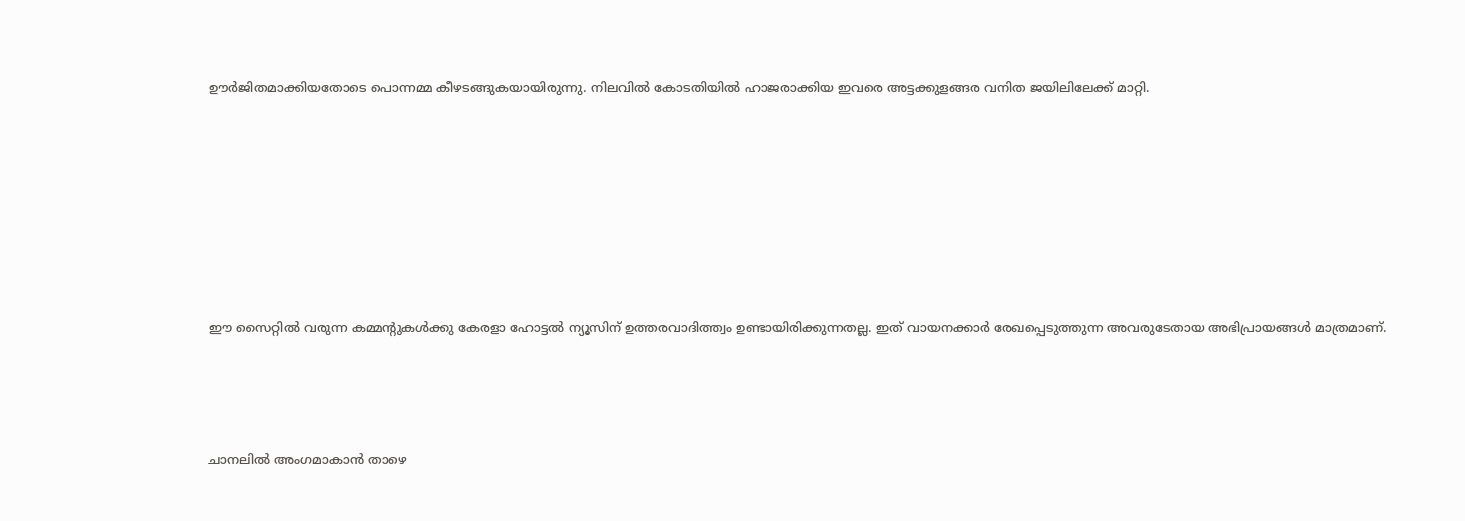ഊർജിതമാക്കിയതോടെ പൊന്നമ്മ കീഴടങ്ങുകയായിരുന്നു. നിലവിൽ കോടതിയിൽ ഹാജരാക്കിയ ഇവരെ അട്ടക്കുളങ്ങര വനിത ജയിലിലേക്ക് മാറ്റി.










ഈ സൈറ്റിൽ വരുന്ന കമ്മന്റുകൾക്കു കേരളാ ഹോട്ടൽ ന്യൂസിന് ഉത്തരവാദിത്ത്വം ഉണ്ടായിരിക്കുന്നതല്ല. ഇത് വായനക്കാർ രേഖപ്പെടുത്തുന്ന അവരുടേതായ അഭിപ്രായങ്ങൾ മാത്രമാണ്.





ചാനലിൽ അംഗമാകാൻ താഴെ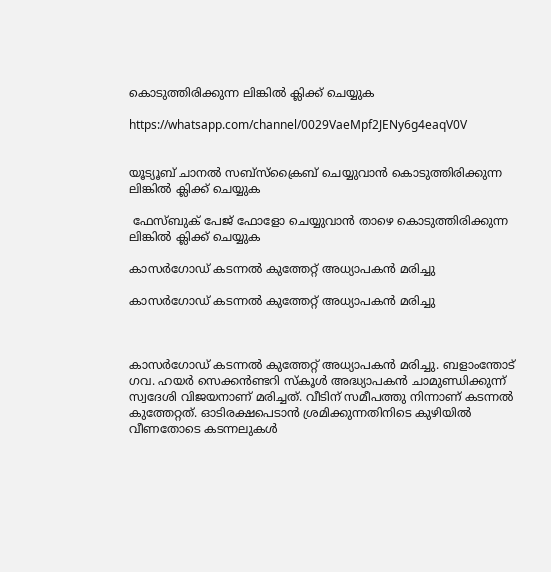കൊടുത്തിരിക്കുന്ന ലിങ്കിൽ ക്ലിക്ക് ചെയ്യുക

https://whatsapp.com/channel/0029VaeMpf2JENy6g4eaqV0V


യൂട്യൂബ് ചാനൽ സബ്സ്ക്രൈബ് ചെയ്യുവാൻ കൊടുത്തിരിക്കുന്ന ലിങ്കിൽ ക്ലിക്ക് ചെയ്യുക

 ഫേസ്ബുക് പേജ് ഫോളോ ചെയ്യുവാൻ താഴെ കൊടുത്തിരിക്കുന്ന ലിങ്കിൽ ക്ലിക്ക് ചെയ്യുക

കാസർഗോഡ് കടന്നൽ കുത്തേറ്റ് അധ്യാപകൻ മരിച്ചു

കാസർഗോഡ് കടന്നൽ കുത്തേറ്റ് അധ്യാപകൻ മരിച്ചു



കാസർഗോഡ് കടന്നൽ കുത്തേറ്റ് അധ്യാപകൻ മരിച്ചു. ബളാംന്തോട് ഗവ. ഹയർ സെക്കൻണ്ടറി സ്കൂൾ അദ്ധ്യാപകൻ ചാമുണ്ഡിക്കുന്ന് സ്വദേശി വിജയനാണ് മരിച്ചത്. വീടിന് സമീപത്തു നിന്നാണ് കടന്നൽ കുത്തേറ്റത്. ഓടിരക്ഷപെടാൻ ശ്രമിക്കുന്നതിനിടെ കുഴിയിൽ വീണതോടെ കടന്നലുകൾ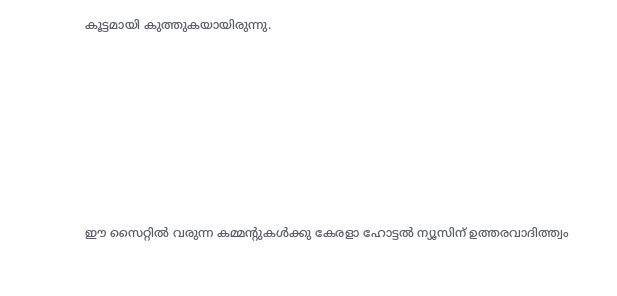കൂട്ടമായി കുത്തുകയായിരുന്നു.












ഈ സൈറ്റിൽ വരുന്ന കമ്മന്റുകൾക്കു കേരളാ ഹോട്ടൽ ന്യൂസിന് ഉത്തരവാദിത്ത്വം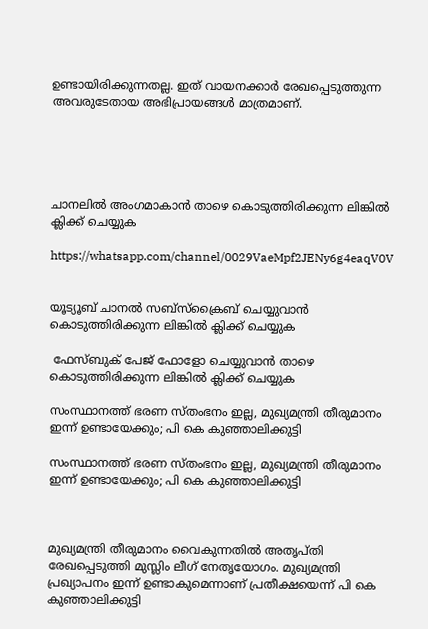ഉണ്ടായിരിക്കുന്നതല്ല. ഇത് വായനക്കാർ രേഖപ്പെടുത്തുന്ന അവരുടേതായ അഭിപ്രായങ്ങൾ മാത്രമാണ്.





ചാനലിൽ അംഗമാകാൻ താഴെ കൊടുത്തിരിക്കുന്ന ലിങ്കിൽ ക്ലിക്ക് ചെയ്യുക

https://whatsapp.com/channel/0029VaeMpf2JENy6g4eaqV0V


യൂട്യൂബ് ചാനൽ സബ്സ്ക്രൈബ് ചെയ്യുവാൻ കൊടുത്തിരിക്കുന്ന ലിങ്കിൽ ക്ലിക്ക് ചെയ്യുക

 ഫേസ്ബുക് പേജ് ഫോളോ ചെയ്യുവാൻ താഴെ കൊടുത്തിരിക്കുന്ന ലിങ്കിൽ ക്ലിക്ക് ചെയ്യുക

സംസ്ഥാനത്ത് ഭരണ സ്തംഭനം ഇല്ല, മുഖ്യമന്ത്രി തീരുമാനം ഇന്ന് ഉണ്ടായേക്കും; പി കെ കുഞ്ഞാലിക്കുട്ടി

സംസ്ഥാനത്ത് ഭരണ സ്തംഭനം ഇല്ല, മുഖ്യമന്ത്രി തീരുമാനം ഇന്ന് ഉണ്ടായേക്കും; പി കെ കുഞ്ഞാലിക്കുട്ടി



മുഖ്യമന്ത്രി തീരുമാനം വൈകുന്നതിൽ അതൃപ്തി രേഖപ്പെടുത്തി മുസ്ലിം ലീഗ് നേതൃയോഗം. മുഖ്യമന്ത്രി പ്രഖ്യാപനം ഇന്ന് ഉണ്ടാകുമെന്നാണ് പ്രതീക്ഷയെന്ന് പി കെ കുഞ്ഞാലിക്കുട്ടി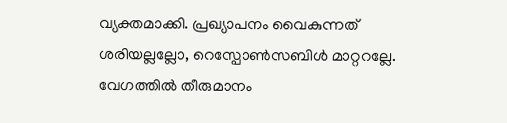വ്യക്തമാക്കി. പ്രഖ്യാപനം വൈകുന്നത് ശരിയല്ലല്ലോ, റെസ്പോൺസബിൾ മാറ്ററല്ലേ. വേഗത്തിൽ തീരുമാനം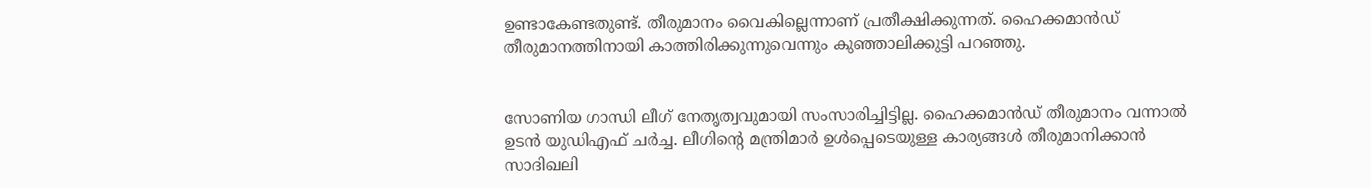ഉണ്ടാകേണ്ടതുണ്ട്. തീരുമാനം വൈകില്ലെന്നാണ് പ്രതീക്ഷിക്കുന്നത്. ഹൈക്കമാൻഡ് തീരുമാനത്തിനായി കാത്തിരിക്കുന്നുവെന്നും കുഞ്ഞാലിക്കുട്ടി പറഞ്ഞു.


സോണിയ ഗാന്ധി ലീഗ് നേതൃത്വവുമായി സംസാരിച്ചിട്ടില്ല. ഹൈക്കമാൻഡ് തീരുമാനം വന്നാൽ ഉടൻ യുഡിഎഫ് ചർച്ച. ലീഗിന്റെ മന്ത്രിമാർ ഉൾപ്പെടെയുള്ള കാര്യങ്ങൾ തീരുമാനിക്കാൻ സാദിഖലി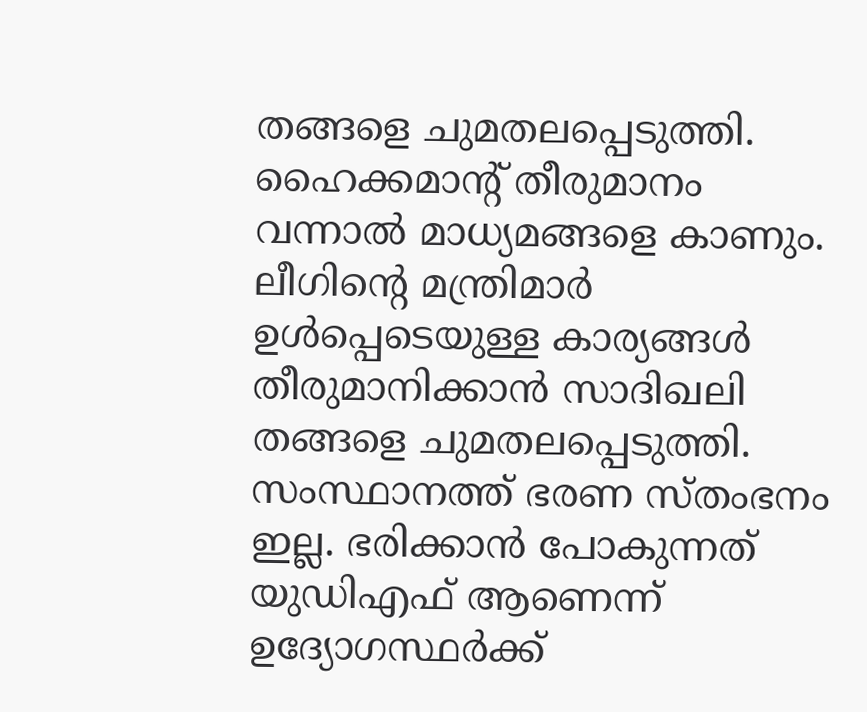തങ്ങളെ ചുമതലപ്പെടുത്തി. ഹൈക്കമാന്റ് തീരുമാനം വന്നാൽ മാധ്യമങ്ങളെ കാണും. ലീഗിന്റെ മന്ത്രിമാർ ഉൾപ്പെടെയുള്ള കാര്യങ്ങൾ തീരുമാനിക്കാൻ സാദിഖലി തങ്ങളെ ചുമതലപ്പെടുത്തി. സംസ്ഥാനത്ത് ഭരണ സ്തംഭനം ഇല്ല. ഭരിക്കാൻ പോകുന്നത് യുഡിഎഫ് ആണെന്ന് ഉദ്യോഗസ്ഥർക്ക്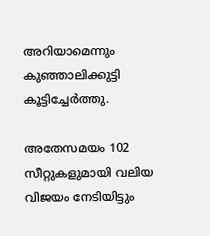അറിയാമെന്നും കുഞ്ഞാലിക്കുട്ടി കൂട്ടിച്ചേർത്തു.

അതേസമയം 102 സീറ്റുകളുമായി വലിയ വിജയം നേടിയിട്ടും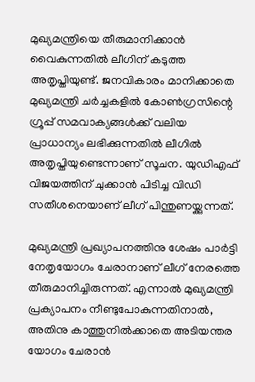മുഖ്യമന്ത്രിയെ തീരുമാനിക്കാന്‍ വൈകുന്നതില്‍ ലീഗിന് കടുത്ത അതൃപ്തിയുണ്ട്. ജനവികാരം മാനിക്കാതെ മുഖ്യമന്ത്രി ചര്‍ച്ചകളില്‍ കോണ്‍ഗ്രസിന്റെ ഗ്രൂപ്പ് സമവാക്യങ്ങള്‍ക്ക് വലിയ പ്രാധാന്യം ലഭിക്കുന്നതില്‍ ലീഗില്‍ അതൃപ്തിയുണ്ടെന്നാണ് സൂചന. യുഡിഎഫ് വിജയത്തിന് ചുക്കാൻ പിടിച്ച വിഡി സതീശനെയാണ് ലീഗ് പിന്തുണയ്ക്കുന്നത്.

മുഖ്യമന്ത്രി പ്രഖ്യാപനത്തിനു ശേഷം പാർട്ടി നേതൃയോഗം ചേരാനാണ് ലീഗ് നേരത്തെ തീരുമാനിച്ചിരുന്നത്. എന്നാൽ മുഖ്യമന്ത്രി പ്രക്യാപനം നീണ്ടുപോകുന്നതിനാൽ‌, അതിനു കാത്തുനിൽക്കാതെ അടിയന്തര യോഗം ചേരാൻ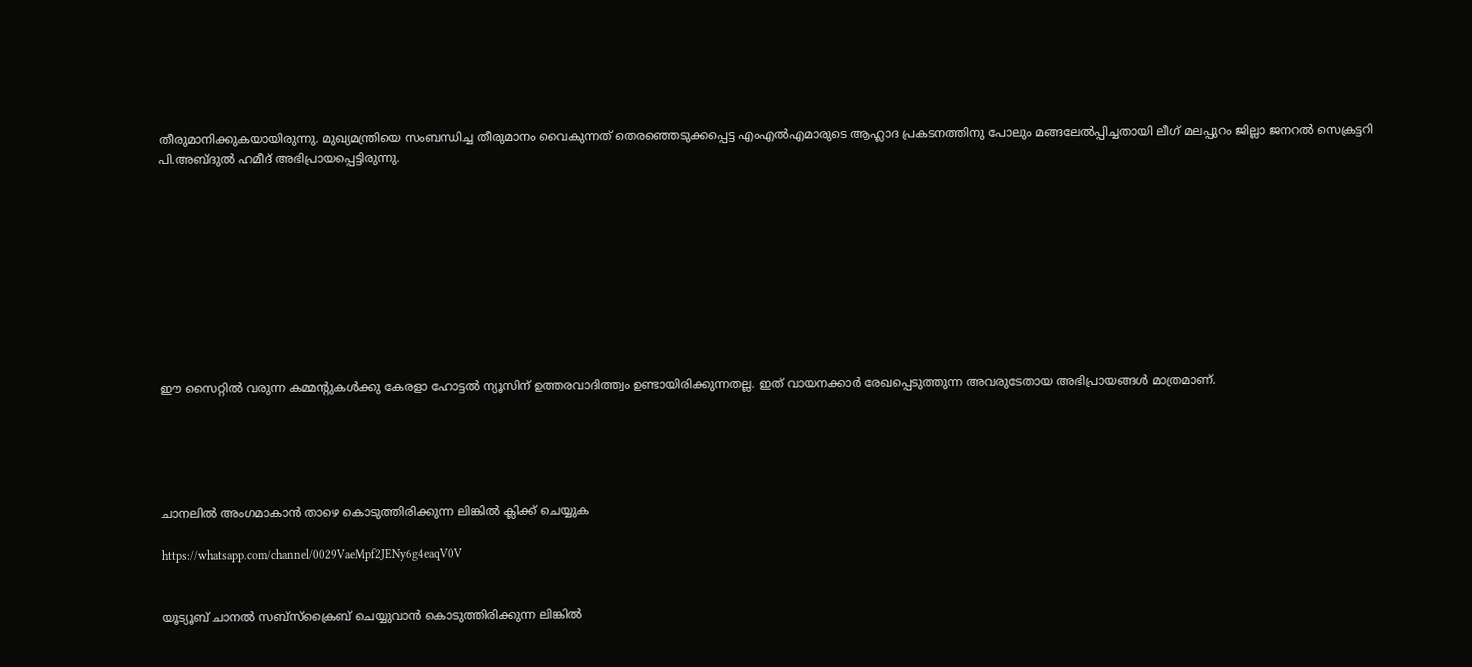തീരുമാനിക്കുകയായിരുന്നു. മുഖ്യമന്ത്രിയെ സംബന്ധിച്ച തീരുമാനം വൈകുന്നത് തെരഞ്ഞെടുക്കപ്പെട്ട എംഎൽഎമാരുടെ ആഹ്ലാദ പ്രകടനത്തിനു പോലും മങ്ങലേൽപ്പിച്ചതായി ലീഗ് മലപ്പുറം ജില്ലാ ജനറൽ സെക്രട്ടറി പി.അബ്ദുൽ ഹമീദ് അഭിപ്രായപ്പെട്ടിരുന്നു.










ഈ സൈറ്റിൽ വരുന്ന കമ്മന്റുകൾക്കു കേരളാ ഹോട്ടൽ ന്യൂസിന് ഉത്തരവാദിത്ത്വം ഉണ്ടായിരിക്കുന്നതല്ല. ഇത് വായനക്കാർ രേഖപ്പെടുത്തുന്ന അവരുടേതായ അഭിപ്രായങ്ങൾ മാത്രമാണ്.





ചാനലിൽ അംഗമാകാൻ താഴെ കൊടുത്തിരിക്കുന്ന ലിങ്കിൽ ക്ലിക്ക് ചെയ്യുക

https://whatsapp.com/channel/0029VaeMpf2JENy6g4eaqV0V


യൂട്യൂബ് ചാനൽ സബ്സ്ക്രൈബ് ചെയ്യുവാൻ കൊടുത്തിരിക്കുന്ന ലിങ്കിൽ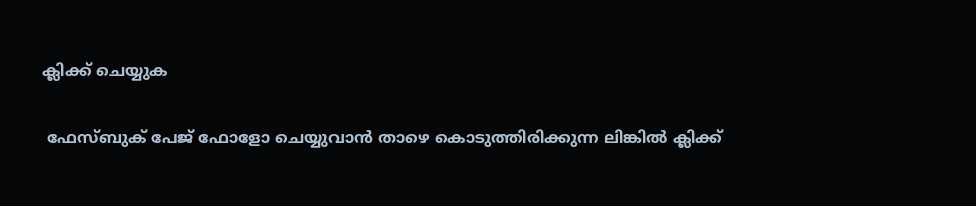ക്ലിക്ക് ചെയ്യുക

 ഫേസ്ബുക് പേജ് ഫോളോ ചെയ്യുവാൻ താഴെ കൊടുത്തിരിക്കുന്ന ലിങ്കിൽ ക്ലിക്ക്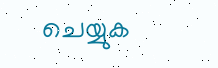ചെയ്യുക